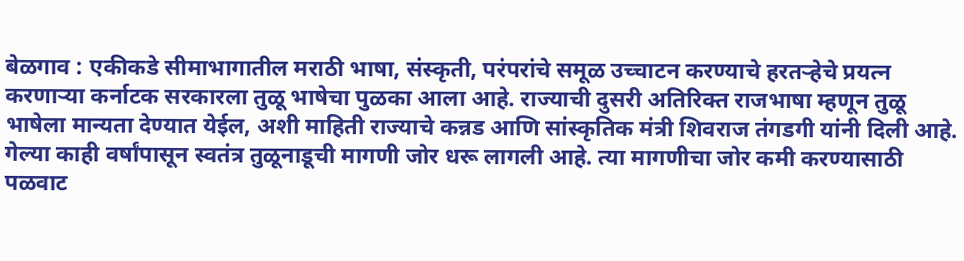बेळगाव : एकीकडे सीमाभागातील मराठी भाषा, संस्कृती, परंपरांचे समूळ उच्चाटन करण्याचे हरतऱ्हेचे प्रयत्न करणाऱ्या कर्नाटक सरकारला तुळू भाषेचा पुळका आला आहे. राज्याची दुसरी अतिरिक्त राजभाषा म्हणून तुळू भाषेला मान्यता देण्यात येईल, अशी माहिती राज्याचे कन्नड आणि सांस्कृतिक मंत्री शिवराज तंगडगी यांनी दिली आहे. गेल्या काही वर्षांपासून स्वतंत्र तुळूनाडूची मागणी जोर धरू लागली आहे. त्या मागणीचा जोर कमी करण्यासाठी पळवाट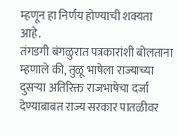म्हणून हा निर्णय होण्याची शक्यता आहे.
तंगडगी बंगळुरात पत्रकारांशी बोलताना म्हणाले की, तुळू भाषेला राज्याच्या दुसऱ्या अतिरिक्त राजभाषेचा दर्जा देण्याबाबत राज्य सरकार पातळीवर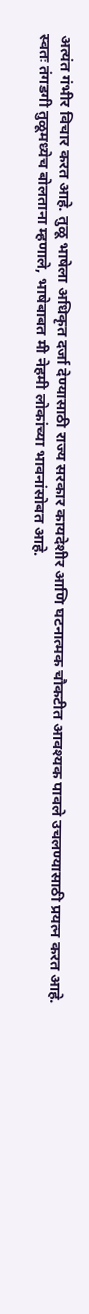अत्यंत गंभीर विचार करत आहे. तुळू भाषेला अधिकृत दर्जा देण्यासाठी राज्य सरकार कायदेशीर आणि घटनात्मक चौकटीत आवश्यक पावले उचलण्यासाठी प्रयत्न करत आहे.
स्वतः तंगडगी तुळूमध्येच बोलताना म्हणाले, भाषेबाबत मी नेहमी लोकांच्या भावनांसोबत आहे.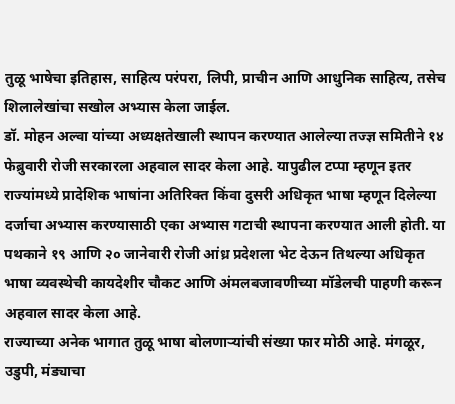तुळू भाषेचा इतिहास, साहित्य परंपरा, लिपी, प्राचीन आणि आधुनिक साहित्य, तसेच शिलालेखांचा सखोल अभ्यास केला जाईल.
डॉ. मोहन अल्वा यांच्या अध्यक्षतेखाली स्थापन करण्यात आलेल्या तज्ज्ञ समितीने १४ फेब्रुवारी रोजी सरकारला अहवाल सादर केला आहे. यापुढील टप्पा म्हणून इतर राज्यांमध्ये प्रादेशिक भाषांना अतिरिक्त किंवा दुसरी अधिकृत भाषा म्हणून दिलेल्या दर्जाचा अभ्यास करण्यासाठी एका अभ्यास गटाची स्थापना करण्यात आली होती. या पथकाने १९ आणि २० जानेवारी रोजी आंध्र प्रदेशला भेट देऊन तिथल्या अधिकृत भाषा व्यवस्थेची कायदेशीर चौकट आणि अंमलबजावणीच्या मॉडेलची पाहणी करून अहवाल सादर केला आहे.
राज्याच्या अनेक भागात तुळू भाषा बोलणाऱ्यांची संख्या फार मोठी आहे. मंगळूर, उडुपी, मंड्याचा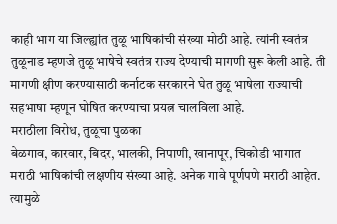काही भाग या जिल्ह्यांत तुळू भाषिकांची संख्या मोठी आहे. त्यांनी स्वतंत्र तुळूनाड म्हणजे तुळू भाषेचे स्वतंत्र राज्य देण्याची मागणी सुरू केली आहे. ती मागणी क्षीण करण्यासाठी कर्नाटक सरकारने घेत तुळू भाषेला राज्याची सहभाषा म्हणून घोषित करण्याचा प्रयत्न चालविला आहे.
मराठीला विरोध, तुळूचा पुळका
बेळगाव, कारवार, बिदर, भालकी, निपाणी, खानापूर, चिकोडी भागात मराठी भाषिकांची लक्षणीय संख्या आहे. अनेक गावे पूर्णपणे मराठी आहेत. त्यामुळे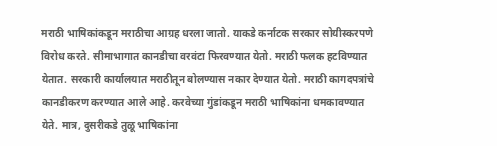मराठी भाषिकांकडून मराठीचा आग्रह धरला जातो. याकडे कर्नाटक सरकार सोयीस्करपणे विरोध करते. सीमाभागात कानडीचा वरवंटा फिरवण्यात येतो. मराठी फलक हटविण्यात येतात. सरकारी कार्यालयात मराठीतून बोलण्यास नकार देण्यात येतो. मराठी कागदपत्रांचे कानडीकरण करण्यात आले आहे. करवेच्या गुंडांकडून मराठी भाषिकांना धमकावण्यात येते. मात्र, दुसरीकडे तुळू भाषिकांना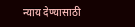न्याय देण्यासाठी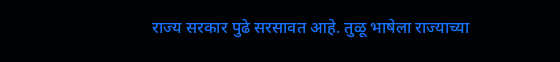राज्य सरकार पुढे सरसावत आहे. तुळू भाषेला राज्याच्या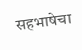सहभाषेचा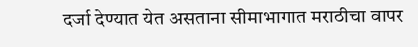दर्जा देण्यात येत असताना सीमाभागात मराठीचा वापर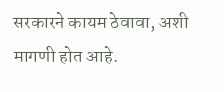सरकारने कायम ठेवावा, अशी मागणी होत आहे.